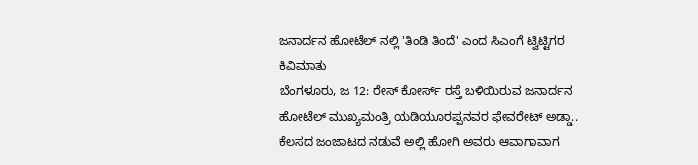ಜನಾರ್ದನ ಹೋಟೆಲ್ ನಲ್ಲಿ 'ತಿಂಡಿ ತಿಂದೆ' ಎಂದ ಸಿಎಂಗೆ ಟ್ವಿಟ್ಟಿಗರ ಕಿವಿಮಾತು
ಬೆಂಗಳೂರು, ಜ 12: ರೇಸ್ ಕೋರ್ಸ್ ರಸ್ತೆ ಬಳಿಯಿರುವ ಜನಾರ್ದನ ಹೋಟೆಲ್ ಮುಖ್ಯಮಂತ್ರಿ ಯಡಿಯೂರಪ್ಪನವರ ಫೇವರೇಟ್ ಅಡ್ಡಾ.. ಕೆಲಸದ ಜಂಜಾಟದ ನಡುವೆ ಅಲ್ಲಿ ಹೋಗಿ ಅವರು ಆವಾಗಾವಾಗ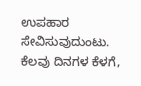ಉಪಹಾರ ಸೇವಿಸುವುದುಂಟು.
ಕೆಲವು ದಿನಗಳ ಕೆಳಗೆ,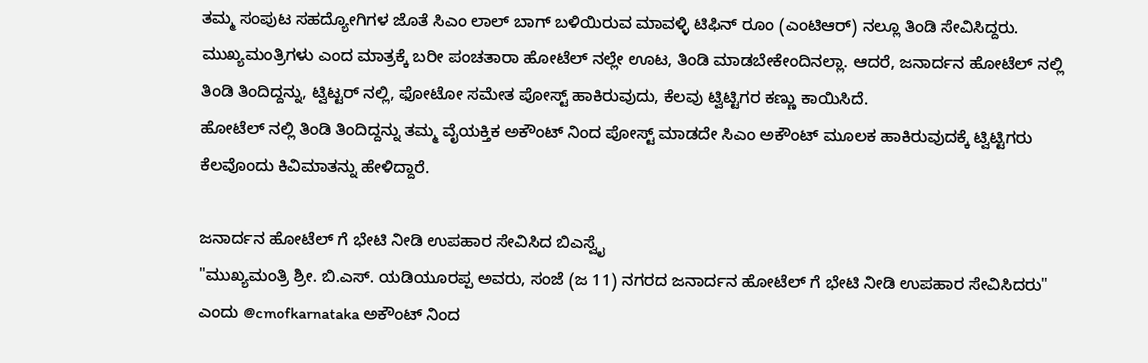ತಮ್ಮ ಸಂಪುಟ ಸಹದ್ಯೋಗಿಗಳ ಜೊತೆ ಸಿಎಂ ಲಾಲ್ ಬಾಗ್ ಬಳಿಯಿರುವ ಮಾವಳ್ಳಿ ಟಿಫಿನ್ ರೂಂ (ಎಂಟಿಆರ್) ನಲ್ಲೂ ತಿಂಡಿ ಸೇವಿಸಿದ್ದರು.
ಮುಖ್ಯಮಂತ್ರಿಗಳು ಎಂದ ಮಾತ್ರಕ್ಕೆ ಬರೀ ಪಂಚತಾರಾ ಹೋಟೆಲ್ ನಲ್ಲೇ ಊಟ, ತಿಂಡಿ ಮಾಡಬೇಕೇಂದಿನಲ್ಲಾ. ಆದರೆ, ಜನಾರ್ದನ ಹೋಟೆಲ್ ನಲ್ಲಿ ತಿಂಡಿ ತಿಂದಿದ್ದನ್ನು, ಟ್ವಿಟ್ಟರ್ ನಲ್ಲಿ, ಫೋಟೋ ಸಮೇತ ಪೋಸ್ಟ್ ಹಾಕಿರುವುದು, ಕೆಲವು ಟ್ವಿಟ್ಟಿಗರ ಕಣ್ಣು ಕಾಯಿಸಿದೆ.
ಹೋಟೆಲ್ ನಲ್ಲಿ ತಿಂಡಿ ತಿಂದಿದ್ದನ್ನು ತಮ್ಮ ವೈಯಕ್ತಿಕ ಅಕೌಂಟ್ ನಿಂದ ಪೋಸ್ಟ್ ಮಾಡದೇ ಸಿಎಂ ಅಕೌಂಟ್ ಮೂಲಕ ಹಾಕಿರುವುದಕ್ಕೆ ಟ್ವಿಟ್ಟಿಗರು ಕೆಲವೊಂದು ಕಿವಿಮಾತನ್ನು ಹೇಳಿದ್ದಾರೆ.

ಜನಾರ್ದನ ಹೋಟೆಲ್ ಗೆ ಭೇಟಿ ನೀಡಿ ಉಪಹಾರ ಸೇವಿಸಿದ ಬಿಎಸ್ವೈ
"ಮುಖ್ಯಮಂತ್ರಿ ಶ್ರೀ. ಬಿ.ಎಸ್. ಯಡಿಯೂರಪ್ಪ ಅವರು, ಸಂಜೆ (ಜ 11) ನಗರದ ಜನಾರ್ದನ ಹೋಟೆಲ್ ಗೆ ಭೇಟಿ ನೀಡಿ ಉಪಹಾರ ಸೇವಿಸಿದರು" ಎಂದು @cmofkarnataka ಅಕೌಂಟ್ ನಿಂದ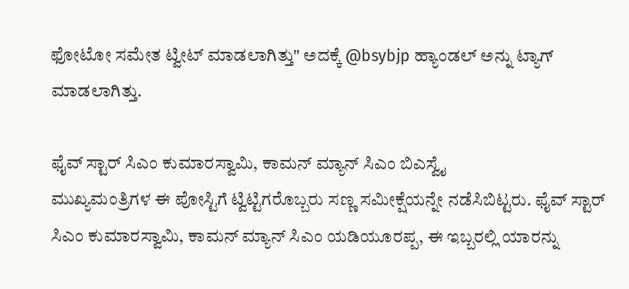ಫೋಟೋ ಸಮೇತ ಟ್ವೀಟ್ ಮಾಡಲಾಗಿತ್ತು" ಅದಕ್ಕೆ @bsybjp ಹ್ಯಾಂಡಲ್ ಅನ್ನು ಟ್ಯಾಗ್ ಮಾಡಲಾಗಿತ್ತು.

ಫೈವ್ ಸ್ಟಾರ್ ಸಿಎಂ ಕುಮಾರಸ್ವಾಮಿ, ಕಾಮನ್ ಮ್ಯಾನ್ ಸಿಎಂ ಬಿಎಸ್ವೈ
ಮುಖ್ಯಮಂತ್ರಿಗಳ ಈ ಪೋಸ್ಟಿಗೆ ಟ್ವಿಟ್ಟಿಗರೊಬ್ಬರು ಸಣ್ಣ ಸಮೀಕ್ಷೆಯನ್ನೇ ನಡೆಸಿಬಿಟ್ಟರು. ಫೈವ್ ಸ್ಟಾರ್ ಸಿಎಂ ಕುಮಾರಸ್ವಾಮಿ, ಕಾಮನ್ ಮ್ಯಾನ್ ಸಿಎಂ ಯಡಿಯೂರಪ್ಪ, ಈ ಇಬ್ಬರಲ್ಲಿ ಯಾರನ್ನು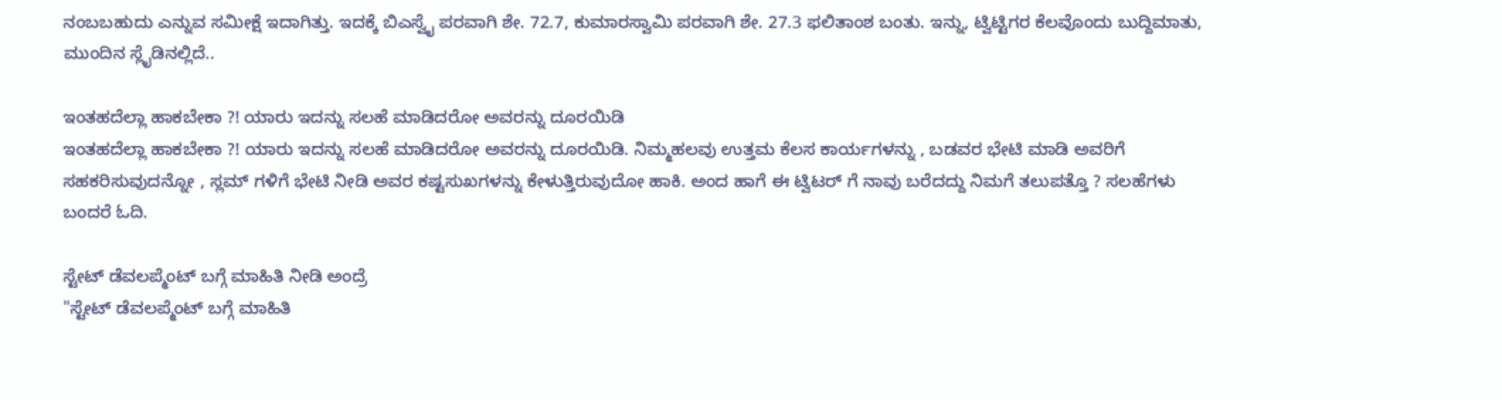ನಂಬಬಹುದು ಎನ್ನುವ ಸಮೀಕ್ಷೆ ಇದಾಗಿತ್ತು. ಇದಕ್ಕೆ ಬಿಎಸ್ವೈ ಪರವಾಗಿ ಶೇ. 72.7, ಕುಮಾರಸ್ವಾಮಿ ಪರವಾಗಿ ಶೇ. 27.3 ಫಲಿತಾಂಶ ಬಂತು. ಇನ್ನು, ಟ್ವಿಟ್ಟಿಗರ ಕೆಲವೊಂದು ಬುದ್ದಿಮಾತು, ಮುಂದಿನ ಸ್ಲೈಡಿನಲ್ಲಿದೆ..

ಇಂತಹದೆಲ್ಲಾ ಹಾಕಬೇಕಾ ?! ಯಾರು ಇದನ್ನು ಸಲಹೆ ಮಾಡಿದರೋ ಅವರನ್ನು ದೂರಯಿಡಿ
ಇಂತಹದೆಲ್ಲಾ ಹಾಕಬೇಕಾ ?! ಯಾರು ಇದನ್ನು ಸಲಹೆ ಮಾಡಿದರೋ ಅವರನ್ನು ದೂರಯಿಡಿ. ನಿಮ್ಮಹಲವು ಉತ್ತಮ ಕೆಲಸ ಕಾರ್ಯಗಳನ್ನು , ಬಡವರ ಭೇಟಿ ಮಾಡಿ ಅವರಿಗೆ ಸಹಕರಿಸುವುದನ್ನೋ , ಸ್ಲಮ್ ಗಳಿಗೆ ಭೇಟಿ ನೀಡಿ ಅವರ ಕಷ್ಟಸುಖಗಳನ್ನು ಕೇಳುತ್ತಿರುವುದೋ ಹಾಕಿ. ಅಂದ ಹಾಗೆ ಈ ಟ್ವಿಟರ್ ಗೆ ನಾವು ಬರೆದದ್ದು ನಿಮಗೆ ತಲುಪತ್ತೊ ? ಸಲಹೆಗಳು ಬಂದರೆ ಓದಿ.

ಸ್ಟೇಟ್ ಡೆವಲಪ್ಮೆಂಟ್ ಬಗ್ಗೆ ಮಾಹಿತಿ ನೀಡಿ ಅಂದ್ರೆ
"ಸ್ಟೇಟ್ ಡೆವಲಪ್ಮೆಂಟ್ ಬಗ್ಗೆ ಮಾಹಿತಿ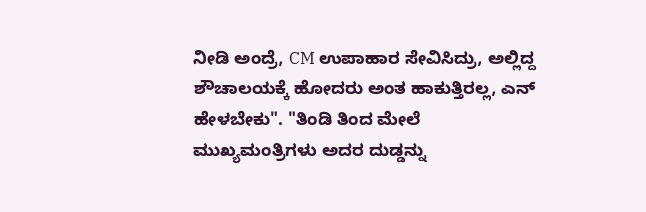ನೀಡಿ ಅಂದ್ರೆ, CM ಉಪಾಹಾರ ಸೇವಿಸಿದ್ರು, ಅಲ್ಲಿದ್ದ ಶೌಚಾಲಯಕ್ಕೆ ಹೋದರು ಅಂತ ಹಾಕುತ್ತಿರಲ್ಲ, ಎನ್ ಹೇಳಬೇಕು". "ತಿಂಡಿ ತಿಂದ ಮೇಲೆ ಮುಖ್ಯಮಂತ್ರಿಗಳು ಅದರ ದುಡ್ಡನ್ನು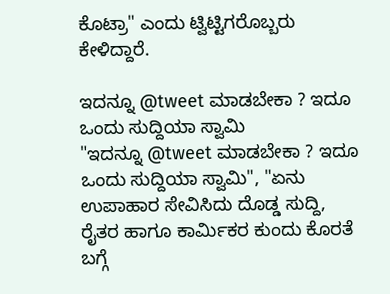ಕೊಟ್ರಾ" ಎಂದು ಟ್ವಿಟ್ಟಿಗರೊಬ್ಬರು ಕೇಳಿದ್ದಾರೆ.

ಇದನ್ನೂ @tweet ಮಾಡಬೇಕಾ ? ಇದೂ ಒಂದು ಸುದ್ದಿಯಾ ಸ್ವಾಮಿ
"ಇದನ್ನೂ @tweet ಮಾಡಬೇಕಾ ? ಇದೂ ಒಂದು ಸುದ್ದಿಯಾ ಸ್ವಾಮಿ", "ಏನು ಉಪಾಹಾರ ಸೇವಿಸಿದು ದೊಡ್ಡ ಸುದ್ದಿ, ರೈತರ ಹಾಗೂ ಕಾರ್ಮಿಕರ ಕುಂದು ಕೊರತೆ ಬಗ್ಗೆ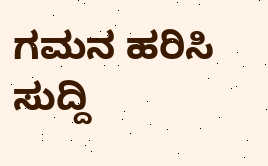ಗಮನ ಹರಿಸಿ ಸುದ್ದಿ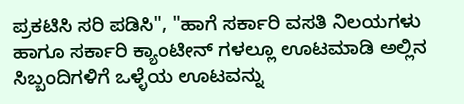ಪ್ರಕಟಿಸಿ ಸರಿ ಪಡಿಸಿ", "ಹಾಗೆ ಸರ್ಕಾರಿ ವಸತಿ ನಿಲಯಗಳು ಹಾಗೂ ಸರ್ಕಾರಿ ಕ್ಯಾಂಟೀನ್ ಗಳಲ್ಲೂ ಊಟಮಾಡಿ ಅಲ್ಲಿನ ಸಿಬ್ಬಂದಿಗಳಿಗೆ ಒಳ್ಳೆಯ ಊಟವನ್ನು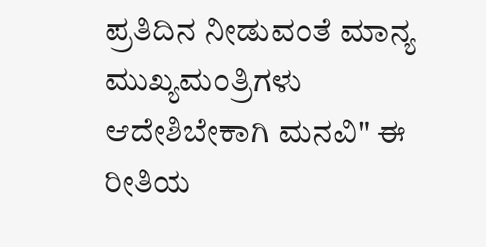ಪ್ರತಿದಿನ ನೀಡುವಂತೆ ಮಾನ್ಯ ಮುಖ್ಯಮಂತ್ರಿಗಳು ಆದೇಶಿಬೇಕಾಗಿ ಮನವಿ" ಈ ರೀತಿಯ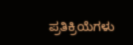ಪ್ರತಿಕ್ರಿಯೆಗಳು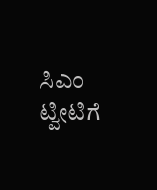ಸಿಎಂ ಟ್ವೀಟಿಗೆ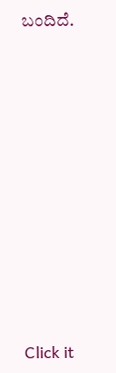ಬಂದಿದೆ.












Click it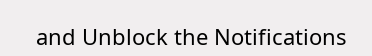and Unblock the Notifications